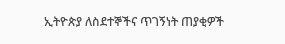ኢትዮጵያ ለስደተኞችና ጥገኝነት ጠያቂዎች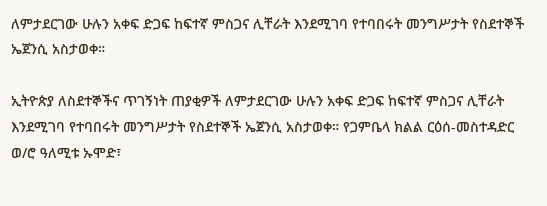ለምታደርገው ሁሉን አቀፍ ድጋፍ ከፍተኛ ምስጋና ሊቸራት እንደሚገባ የተባበሩት መንግሥታት የስደተኞች ኤጀንሲ አስታወቀ።

ኢትዮጵያ ለስደተኞችና ጥገኝነት ጠያቂዎች ለምታደርገው ሁሉን አቀፍ ድጋፍ ከፍተኛ ምስጋና ሊቸራት እንደሚገባ የተባበሩት መንግሥታት የስደተኞች ኤጀንሲ አስታወቀ። የጋምቤላ ክልል ርዕሰ-መስተዳድር ወ/ሮ ዓለሚቱ ኡሞድ፣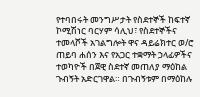የተባበሩት መንግሥታት የስደተኞች ከፍተኛ ኮሚሽነር ባርሃም ሳሊህ፣ የስደተኞችና ተመላሾች አገልግሎት ዋና ዳይሬክተር ወ/ሮ ጠይባ ሐሰን እና የአጋር ተቋማት ኃላፊዎችና ተወካዮች በጀዊ ስደተኛ መጠለያ ማዕከል ጉብኝት አድርገዋል። በጉብኝቱም በማዕከሉ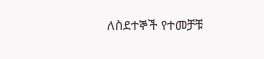ለስደተኞች የተመቻቹ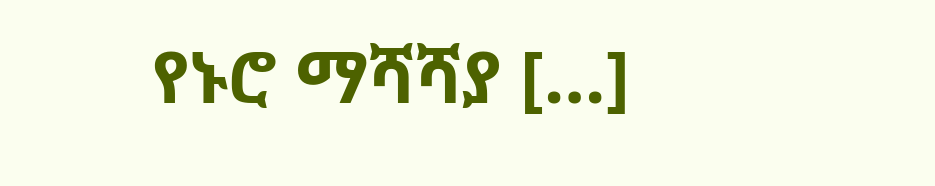የኑሮ ማሻሻያ […]